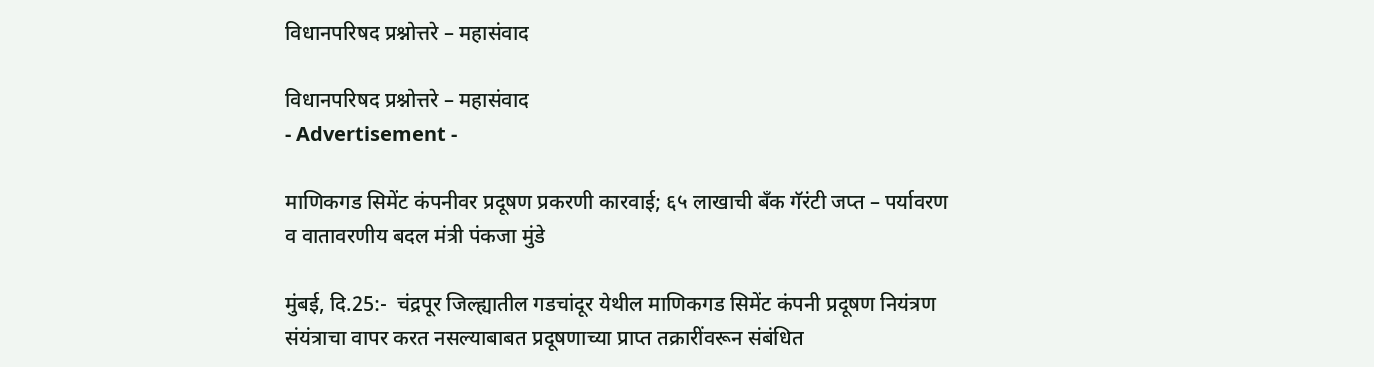विधानपरिषद प्रश्नोत्तरे – महासंवाद

विधानपरिषद प्रश्नोत्तरे – महासंवाद
- Advertisement -

माणिकगड सिमेंट कंपनीवर प्रदूषण प्रकरणी कारवाई; ६५ लाखाची बँक गॅरंटी जप्त – पर्यावरण व वातावरणीय बदल मंत्री पंकजा मुंडे

मुंबई, दि.25:-  चंद्रपूर जिल्ह्यातील गडचांदूर येथील माणिकगड सिमेंट कंपनी प्रदूषण नियंत्रण संयंत्राचा वापर करत नसल्याबाबत प्रदूषणाच्या प्राप्त तक्रारींवरून संबंधित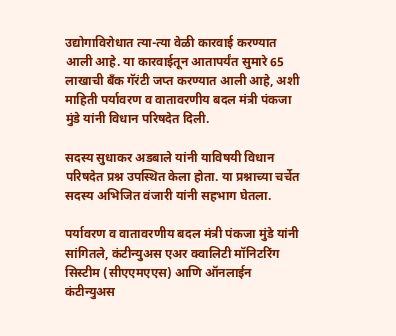उद्योगाविरोधात त्या-त्या वेळी कारवाई करण्यात आली आहे. या कारवाईतून आतापर्यंत सुमारे 65 लाखाची बँक गॅरंटी जप्त करण्यात आली आहे, अशी माहिती पर्यावरण व वातावरणीय बदल मंत्री पंकजा मुंडे यांनी विधान परिषदेत दिली.

सदस्य सुधाकर अडबाले यांनी याविषयी विधान परिषदेत प्रश्न उपस्थित केला होता. या प्रश्नाच्या चर्चेत सदस्य अभिजित वंजारी यांनी सहभाग घेतला.

पर्यावरण व वातावरणीय बदल मंत्री पंकजा मुंडे यांनी सांगितले, कंटीन्युअस एअर क्वालिटी मॉनिटरिंग सिस्टीम (सीएएमएएस) आणि ऑनलाईन कंटीन्युअस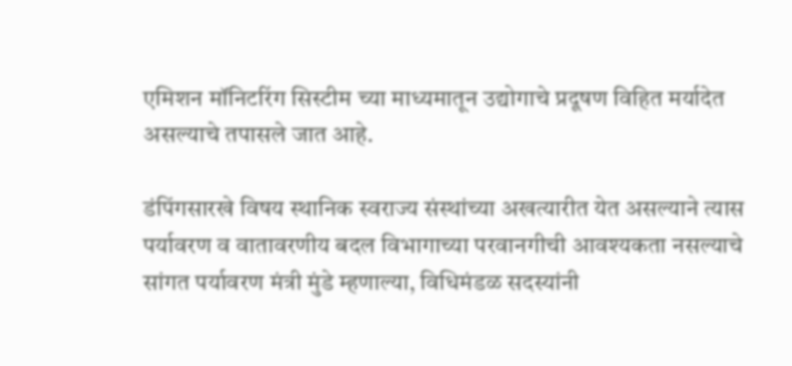एमिशन मॉनिटरिंग सिस्टीम च्या माध्यमातून उद्योगाचे प्रदूषण विहित मर्यादेत असल्याचे तपासले जात आहे.

डंपिंगसारखे विषय स्थानिक स्वराज्य संस्थांच्या अखत्यारीत येत असल्याने त्यास पर्यावरण व वातावरणीय बदल विभागाच्या परवानगीची आवश्यकता नसल्याचे सांगत पर्यावरण मंत्री मुंडे म्हणाल्या, विधिमंडळ सदस्यांनी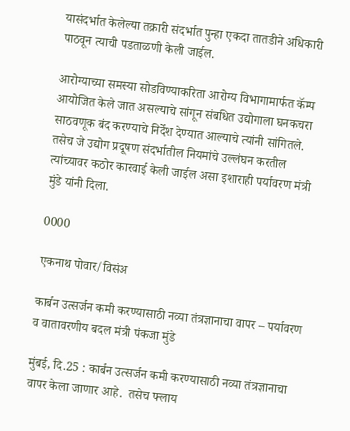यासंदर्भात केलेल्या तक्रारी संदर्भात पुन्हा एकदा तातडीने अधिकारी पाठवून त्याची पडताळणी केली जाईल.

आरोग्याच्या समस्या सोडविण्याकरिता आरोग्य विभागामार्फत कॅम्प आयोजित केले जात असल्याचे सांगून संबधित उद्योगाला घनकचरा साठवणूक बंद करण्याचे निर्देश देण्यात आल्याचे त्यांनी सांगितले. तसेच जे उद्योग प्रदूषण संदर्भातील नियमांचे उल्लंघन करतील त्यांच्यावर कठोर कारवाई केली जाईल असा इशाराही पर्यावरण मंत्री मुंडे यांनी दिला.

0000

एकनाथ पोवार/विसंअ

कार्बन उत्सर्जन कमी करण्यासाठी नव्या तंत्रज्ञानाचा वापर – पर्यावरण व वातावरणीय बदल मंत्री पंकजा मुंडे

मुंबई, दि.25 : कार्बन उत्सर्जन कमी करण्यासाठी नव्या तंत्रज्ञानाचा वापर केला जाणार आहे.  तसेच फ्लाय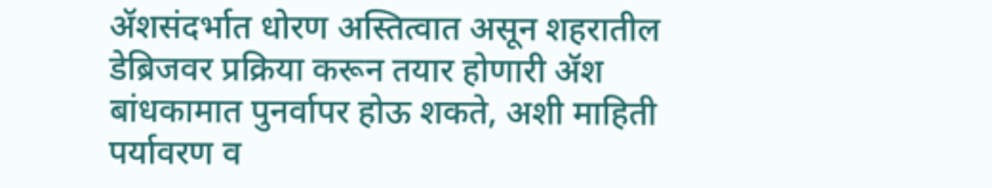ॲशसंदर्भात धोरण अस्तित्वात असून शहरातील डेब्रिजवर प्रक्रिया करून तयार होणारी ॲश बांधकामात पुनर्वापर होऊ शकते, अशी माहिती पर्यावरण व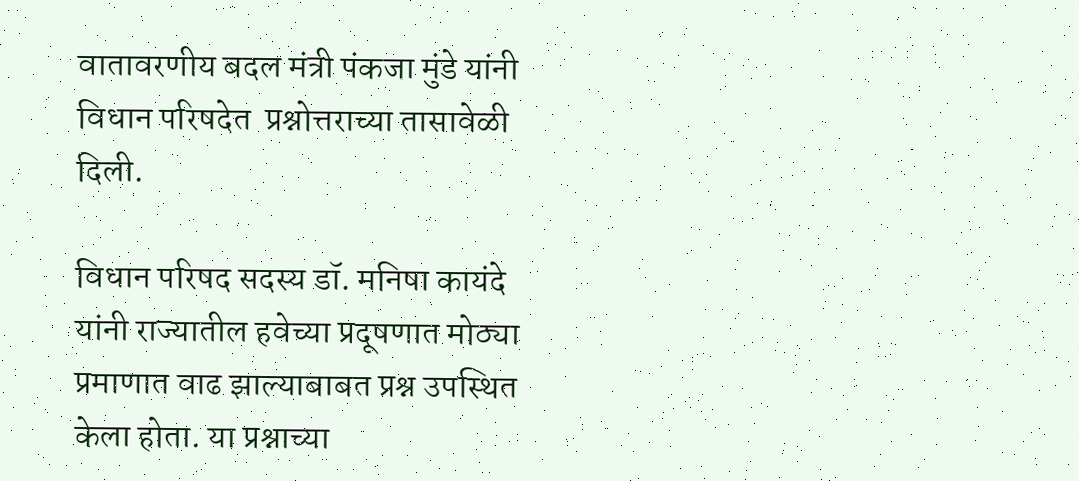वातावरणीय बदल मंत्री पंकजा मुंडे यांनी विधान परिषदेत  प्रश्नोत्तराच्या तासावेळी दिली.

विधान परिषद सदस्य डॉ. मनिषा कायंदे यांनी राज्यातील हवेच्या प्रदूषणात मोठ्या प्रमाणात वाढ झाल्याबाबत प्रश्न उपस्थित केला होता. या प्रश्नाच्या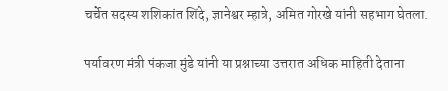चर्चेत सदस्य शशिकांत शिंदे, ज्ञानेश्वर म्हात्रे, अमित गोरखे यांनी सहभाग घेतला.

पर्यावरण मंत्री पंकजा मुंडे यांनी या प्रश्नाच्या उत्तरात अधिक माहिती देताना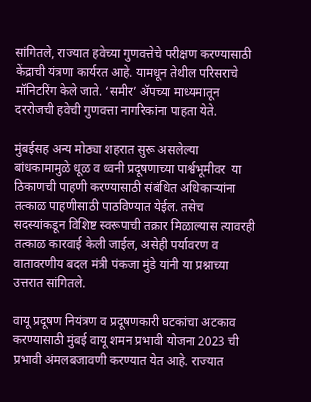सांगितले, राज्यात हवेच्या गुणवत्तेचे परीक्षण करण्यासाठी केंद्राची यंत्रणा कार्यरत आहे. यामधून तेथील परिसराचे मॉनिटरिंग केले जाते. ‘समीर’ अ‍ॅपच्या माध्यमातून दररोजची हवेची गुणवत्ता नागरिकांना पाहता येते.

मुंबईसह अन्य मोठ्या शहरात सुरू असलेल्या  बांधकामामुळे धूळ व ध्वनी प्रदूषणाच्या पार्श्वभूमीवर  या ठिकाणची पाहणी करण्यासाठी संबंधित अधिकाऱ्यांना तत्काळ पाहणीसाठी पाठविण्यात येईल. तसेच सदस्यांकडून विशिष्ट स्वरूपाची तक्रार मिळाल्यास त्यावरही तत्काळ कारवाई केली जाईल, असेही पर्यावरण व वातावरणीय बदल मंत्री पंकजा मुंडे यांनी या प्रश्नाच्या उत्तरात सांगितले.

वायू प्रदूषण नियंत्रण व प्रदूषणकारी घटकांचा अटकाव करण्यासाठी मुंबई वायू शमन प्रभावी योजना 2023 ची प्रभावी अंमलबजावणी करण्यात येत आहे. राज्यात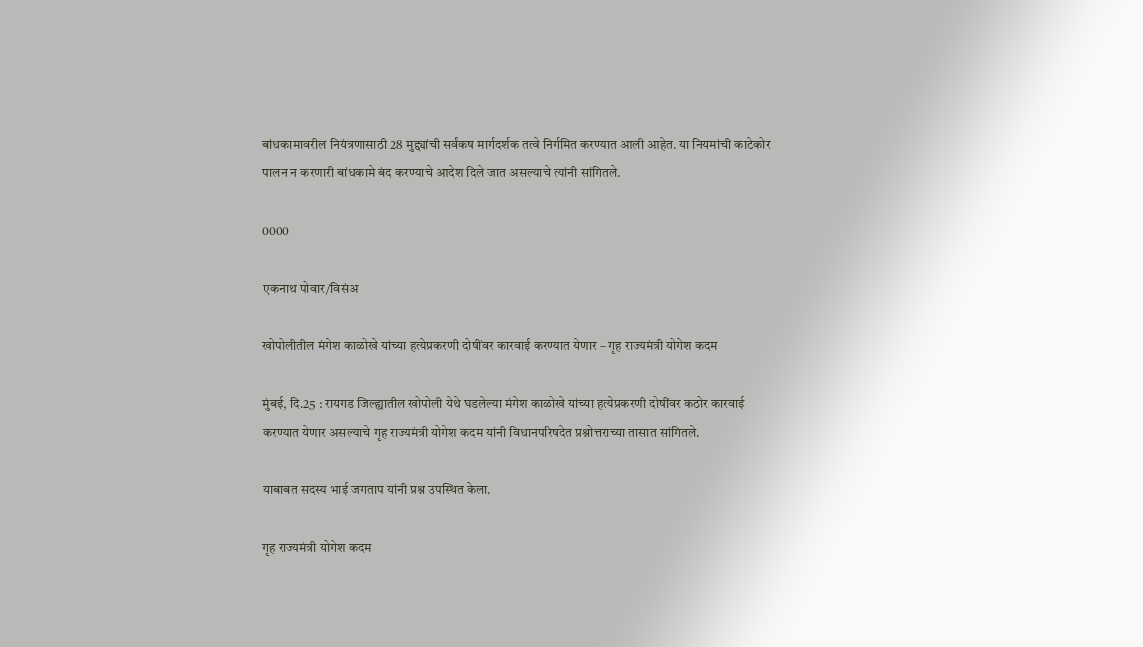बांधकामावरील नियंत्रणासाठी 28 मुद्द्यांची सर्वंकष मार्गदर्शक तत्वे निर्गमित करण्यात आली आहेत. या नियमांची काटेकोर पालन न करणारी बांधकामे बंद करण्याचे आदेश दिले जात असल्याचे त्यांनी सांगितले.

0000

एकनाथ पोवार/विसंअ

खोपोलीतील मंगेश काळोखे यांच्या हत्येप्रकरणी दोषींवर कारवाई करण्यात येणार – गृह राज्यमंत्री योगेश कदम

मुंबई, दि.25 : रायगड जिल्ह्यातील खोपोली येथे घडलेल्या मंगेश काळोखे यांच्या हत्येप्रकरणी दोषींवर कठोर कारवाई करण्यात येणार असल्याचे गृह राज्यमंत्री योगेश कदम यांनी विधानपरिषदेत प्रश्नोत्तराच्या तासात सांगितले.

याबाबत सदस्य भाई जगताप यांनी प्रश्न उपस्थित केला.

गृह राज्यमंत्री योगेश कदम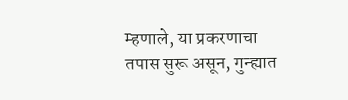म्हणाले, या प्रकरणाचा तपास सुरू असून, गुन्ह्यात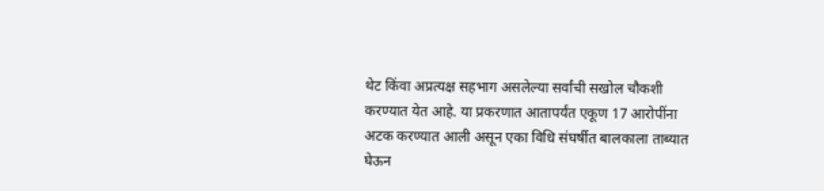थेट किंवा अप्रत्यक्ष सहभाग असलेल्या सर्वांची सखोल चौकशी करण्यात येत आहे. या प्रकरणात आतापर्यंत एकूण 17 आरोपींना अटक करण्यात आली असून एका विधि संघर्षीत बालकाला ताब्यात घेऊन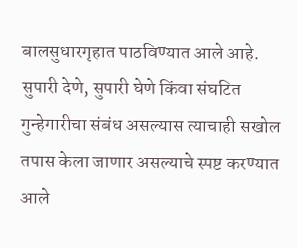बालसुधारगृहात पाठविण्यात आले आहे. सुपारी देणे, सुपारी घेणे किंवा संघटित गुन्हेगारीचा संबंध असल्यास त्याचाही सखोल तपास केला जाणार असल्याचे स्पष्ट करण्यात आले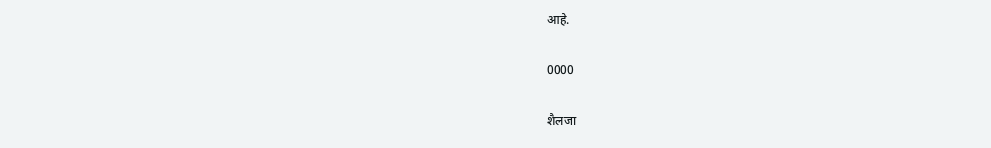आहे.

0000

शैलजा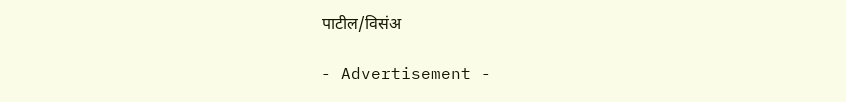पाटील/विसंअ

- Advertisement -